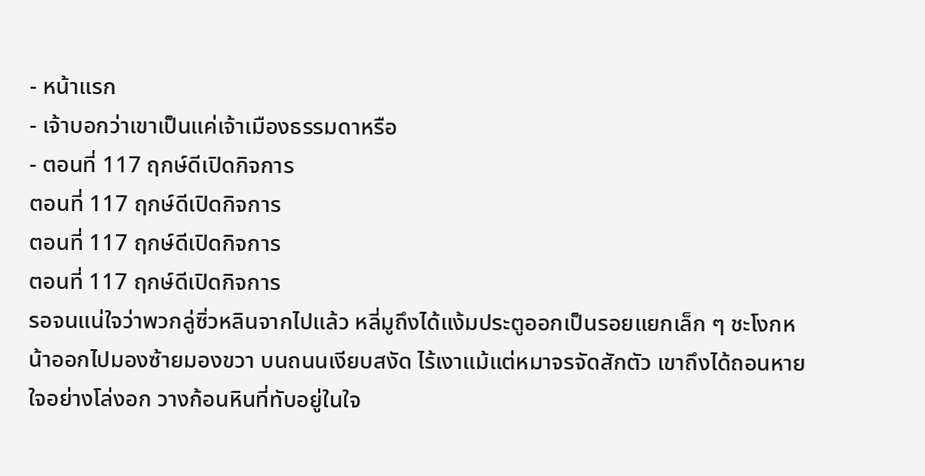- หน้าแรก
- เจ้าบอกว่าเขาเป็นแค่เจ้าเมืองธรรมดาหรือ
- ตอนที่ 117 ฤกษ์ดีเปิดกิจการ
ตอนที่ 117 ฤกษ์ดีเปิดกิจการ
ตอนที่ 117 ฤกษ์ดีเปิดกิจการ
ตอนที่ 117 ฤกษ์ดีเปิดกิจการ
รอจนแน่ใจว่าพวกลู่ซิ่วหลินจากไปแล้ว หลี่มูถึงได้แง้มประตูออกเป็นรอยแยกเล็ก ๆ ชะโงกหน้าออกไปมองซ้ายมองขวา บนถนนเงียบสงัด ไร้เงาแม้แต่หมาจรจัดสักตัว เขาถึงได้ถอนหายใจอย่างโล่งอก วางก้อนหินที่ทับอยู่ในใจ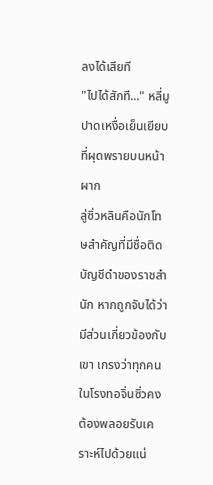ลงได้เสียที
"ไปได้สักที..." หลี่มูปาดเหงื่อเย็นเยียบที่ผุดพรายบนหน้าผาก
ลู่ซิ่วหลินคือนักโทษสำคัญที่มีชื่อติดบัญชีดำของราชสำนัก หากถูกจับได้ว่ามีส่วนเกี่ยวข้องกับเขา เกรงว่าทุกคนในโรงทอจิ่นซิ่วคงต้องพลอยรับเคราะห์ไปด้วยแน่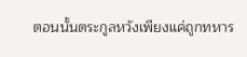ตอนนั้นตระกูลหวังเพียงแค่ถูกทหาร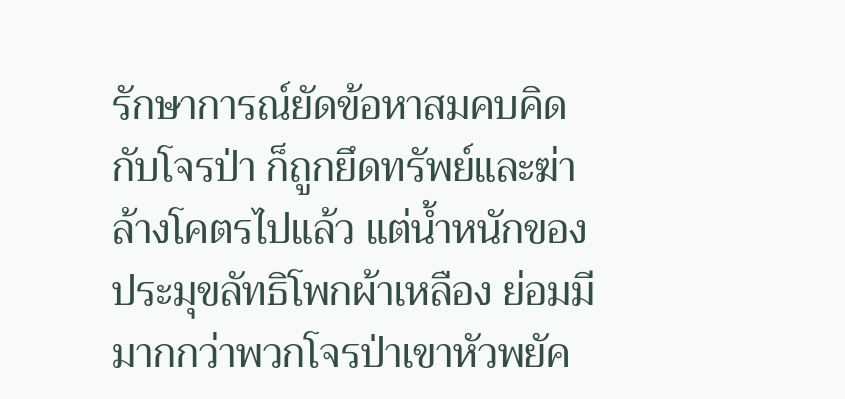รักษาการณ์ยัดข้อหาสมคบคิดกับโจรป่า ก็ถูกยึดทรัพย์และฆ่าล้างโคตรไปแล้ว แต่น้ำหนักของประมุขลัทธิโพกผ้าเหลือง ย่อมมีมากกว่าพวกโจรป่าเขาหัวพยัค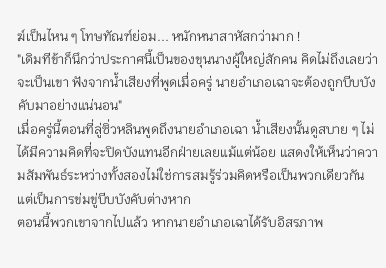ฆ์เป็นไหน ๆ โทษทัณฑ์ย่อม... หนักหนาสาหัสกว่ามาก !
"เดิมทีข้าก็นึกว่าประกาศนี้เป็นของขุนนางผู้ใหญ่สักคน คิดไม่ถึงเลยว่าจะเป็นเขา ฟังจากน้ำเสียงที่พูดเมื่อครู่ นายอำเภอเฉาจะต้องถูกบีบบังคับมาอย่างแน่นอน"
เมื่อครู่นี้ตอนที่ลู่ซิ่วหลินพูดถึงนายอำเภอเฉา น้ำเสียงนั้นดูสบาย ๆ ไม่ได้มีความคิดที่จะปิดบังแทนอีกฝ่ายเลยแม้แต่น้อย แสดงให้เห็นว่าความสัมพันธ์ระหว่างทั้งสองไม่ใช่การสมรู้ร่วมคิดหรือเป็นพวกเดียวกัน แต่เป็นการข่มขู่บีบบังคับต่างหาก
ตอนนี้พวกเขาจากไปแล้ว หากนายอำเภอเฉาได้รับอิสรภาพ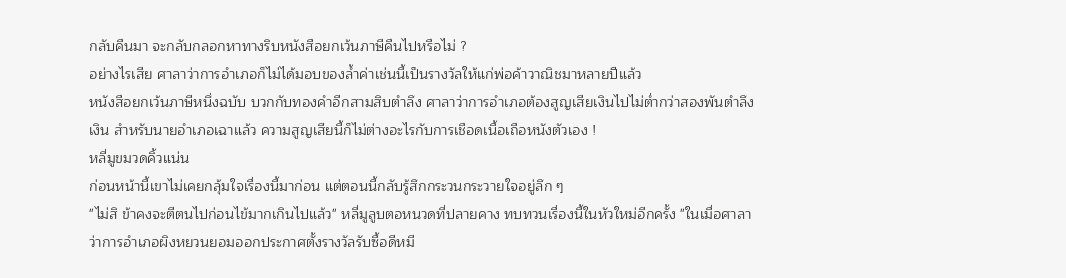กลับคืนมา จะกลับกลอกหาทางริบหนังสือยกเว้นภาษีคืนไปหรือไม่ ?
อย่างไรเสีย ศาลาว่าการอำเภอก็ไม่ได้มอบของล้ำค่าเช่นนี้เป็นรางวัลให้แก่พ่อค้าวาณิชมาหลายปีแล้ว
หนังสือยกเว้นภาษีหนึ่งฉบับ บวกกับทองคำอีกสามสิบตำลึง ศาลาว่าการอำเภอต้องสูญเสียเงินไปไม่ต่ำกว่าสองพันตำลึงเงิน สำหรับนายอำเภอเฉาแล้ว ความสูญเสียนี้ก็ไม่ต่างอะไรกับการเชือดเนื้อเถือหนังตัวเอง !
หลี่มูขมวดคิ้วแน่น
ก่อนหน้านี้เขาไม่เคยกลุ้มใจเรื่องนี้มาก่อน แต่ตอนนี้กลับรู้สึกกระวนกระวายใจอยู่ลึก ๆ
"ไม่สิ ข้าคงจะตีตนไปก่อนไข้มากเกินไปแล้ว" หลี่มูลูบตอหนวดที่ปลายคาง ทบทวนเรื่องนี้ในหัวใหม่อีกครั้ง "ในเมื่อศาลาว่าการอำเภอผิงหยวนยอมออกประกาศตั้งรางวัลรับซื้อดีหมี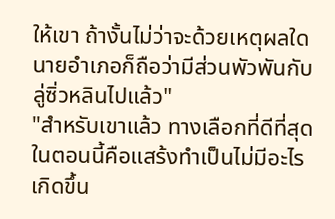ให้เขา ถ้างั้นไม่ว่าจะด้วยเหตุผลใด นายอำเภอก็ถือว่ามีส่วนพัวพันกับลู่ซิ่วหลินไปแล้ว"
"สำหรับเขาแล้ว ทางเลือกที่ดีที่สุดในตอนนี้คือแสร้งทำเป็นไม่มีอะไรเกิดขึ้น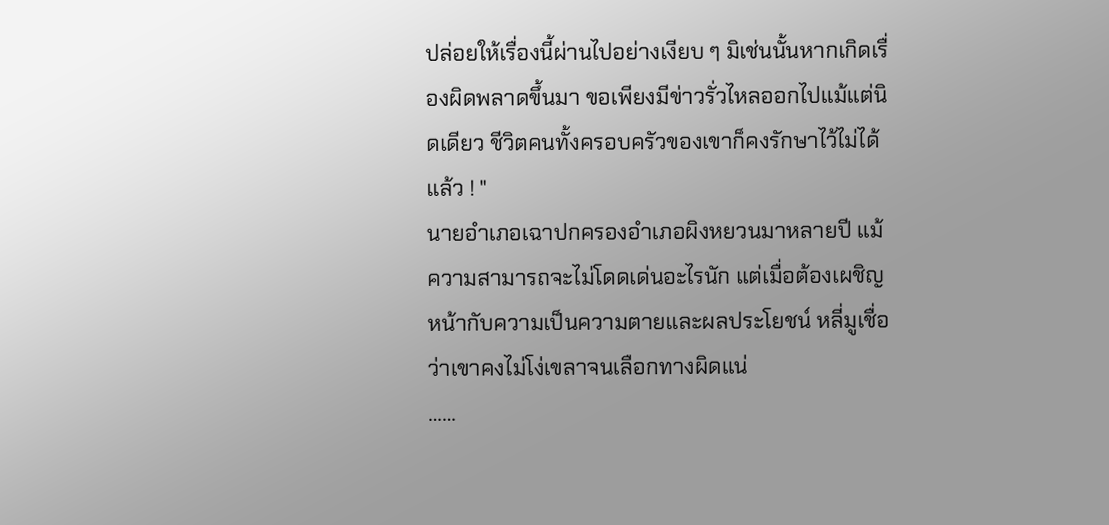ปล่อยให้เรื่องนี้ผ่านไปอย่างเงียบ ๆ มิเช่นนั้นหากเกิดเรื่องผิดพลาดขึ้นมา ขอเพียงมีข่าวรั่วไหลออกไปแม้แต่นิดเดียว ชีวิตคนทั้งครอบครัวของเขาก็คงรักษาไว้ไม่ได้แล้ว ! "
นายอำเภอเฉาปกครองอำเภอผิงหยวนมาหลายปี แม้ความสามารถจะไม่โดดเด่นอะไรนัก แต่เมื่อต้องเผชิญหน้ากับความเป็นความตายและผลประโยชน์ หลี่มูเชื่อว่าเขาคงไม่โง่เขลาจนเลือกทางผิดแน่
……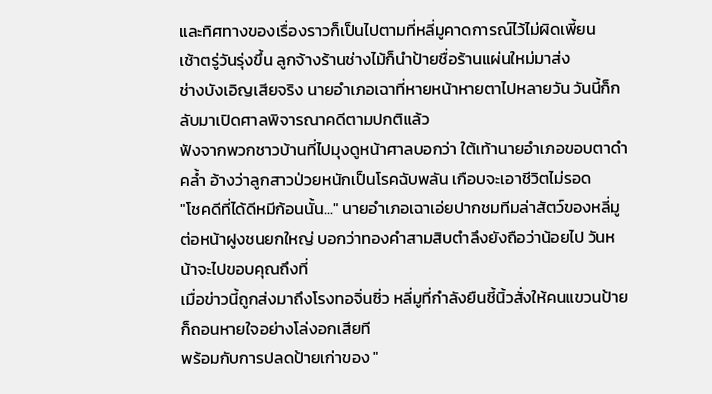และทิศทางของเรื่องราวก็เป็นไปตามที่หลี่มูคาดการณ์ไว้ไม่ผิดเพี้ยน
เช้าตรู่วันรุ่งขึ้น ลูกจ้างร้านช่างไม้ก็นำป้ายชื่อร้านแผ่นใหม่มาส่ง
ช่างบังเอิญเสียจริง นายอำเภอเฉาที่หายหน้าหายตาไปหลายวัน วันนี้ก็กลับมาเปิดศาลพิจารณาคดีตามปกติแล้ว
ฟังจากพวกชาวบ้านที่ไปมุงดูหน้าศาลบอกว่า ใต้เท้านายอำเภอขอบตาดำคล้ำ อ้างว่าลูกสาวป่วยหนักเป็นโรคฉับพลัน เกือบจะเอาชีวิตไม่รอด
"โชคดีที่ได้ดีหมีก้อนนั้น..." นายอำเภอเฉาเอ่ยปากชมทีมล่าสัตว์ของหลี่มูต่อหน้าฝูงชนยกใหญ่ บอกว่าทองคำสามสิบตำลึงยังถือว่าน้อยไป วันหน้าจะไปขอบคุณถึงที่
เมื่อข่าวนี้ถูกส่งมาถึงโรงทอจิ่นซิ่ว หลี่มูที่กำลังยืนชี้นิ้วสั่งให้คนแขวนป้ายก็ถอนหายใจอย่างโล่งอกเสียที
พร้อมกับการปลดป้ายเก่าของ "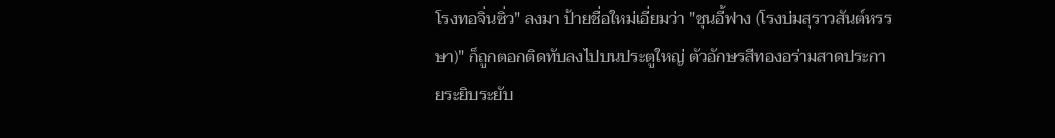โรงทอจิ่นซิ่ว" ลงมา ป้ายชื่อใหม่เอี่ยมว่า "ชุนอี้ฟาง (โรงบ่มสุราวสันต์หรรษา)" ก็ถูกตอกติดทับลงไปบนประตูใหญ่ ตัวอักษรสีทองอร่ามสาดประกายระยิบระยับ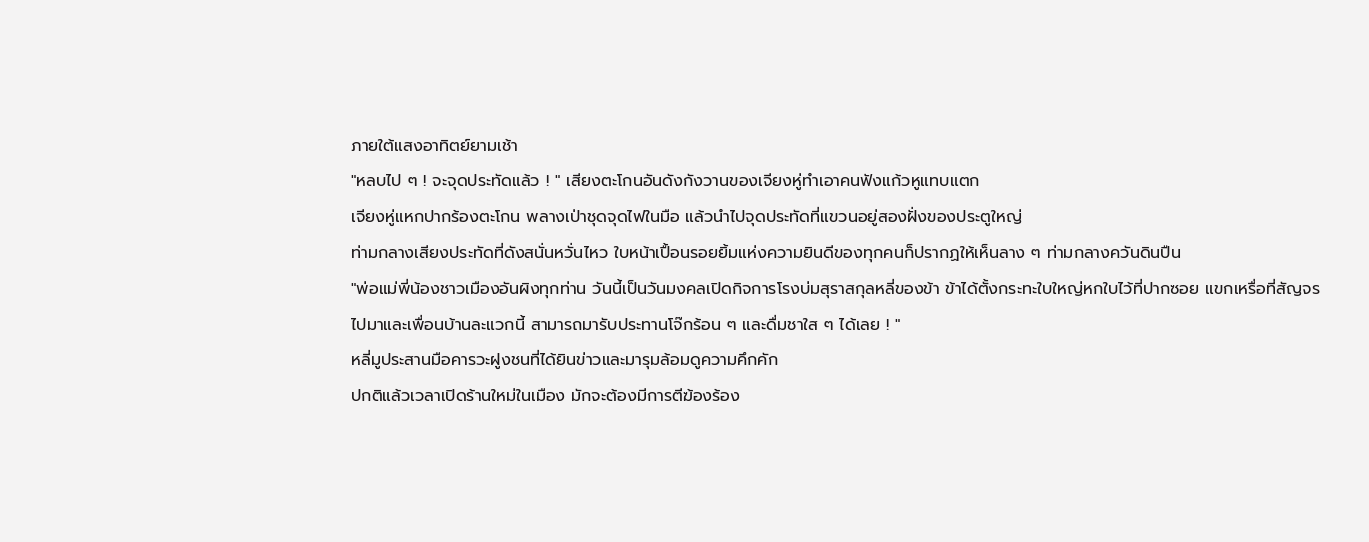ภายใต้แสงอาทิตย์ยามเช้า
"หลบไป ๆ ! จะจุดประทัดแล้ว ! " เสียงตะโกนอันดังกังวานของเจียงหู่ทำเอาคนฟังแก้วหูแทบแตก
เจียงหู่แหกปากร้องตะโกน พลางเป่าชุดจุดไฟในมือ แล้วนำไปจุดประทัดที่แขวนอยู่สองฝั่งของประตูใหญ่
ท่ามกลางเสียงประทัดที่ดังสนั่นหวั่นไหว ใบหน้าเปื้อนรอยยิ้มแห่งความยินดีของทุกคนก็ปรากฏให้เห็นลาง ๆ ท่ามกลางควันดินปืน
"พ่อแม่พี่น้องชาวเมืองอันผิงทุกท่าน วันนี้เป็นวันมงคลเปิดกิจการโรงบ่มสุราสกุลหลี่ของข้า ข้าได้ตั้งกระทะใบใหญ่หกใบไว้ที่ปากซอย แขกเหรื่อที่สัญจรไปมาและเพื่อนบ้านละแวกนี้ สามารถมารับประทานโจ๊กร้อน ๆ และดื่มชาใส ๆ ได้เลย ! "
หลี่มูประสานมือคารวะฝูงชนที่ได้ยินข่าวและมารุมล้อมดูความคึกคัก
ปกติแล้วเวลาเปิดร้านใหม่ในเมือง มักจะต้องมีการตีฆ้องร้อง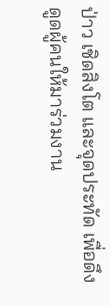ป่าว เชิดสิงโต และจุดประทัด เพื่อดึงดูดผู้คนให้มาร่วมงาน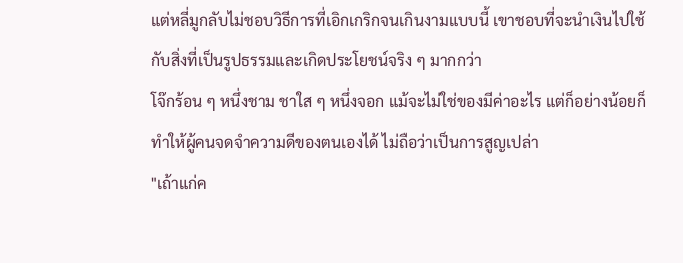แต่หลี่มูกลับไม่ชอบวิธีการที่เอิกเกริกจนเกินงามแบบนี้ เขาชอบที่จะนำเงินไปใช้กับสิ่งที่เป็นรูปธรรมและเกิดประโยชน์จริง ๆ มากกว่า
โจ๊กร้อน ๆ หนึ่งชาม ชาใส ๆ หนึ่งจอก แม้จะไม่ใช่ของมีค่าอะไร แต่ก็อย่างน้อยก็ทำให้ผู้คนจดจำความดีของตนเองได้ ไม่ถือว่าเป็นการสูญเปล่า
"เถ้าแก่ค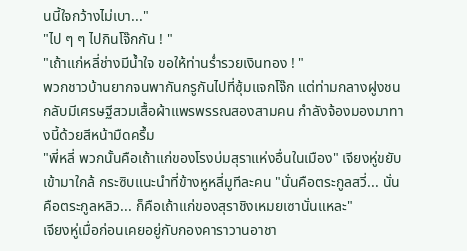นนี้ใจกว้างไม่เบา..."
"ไป ๆ ๆ ไปกินโจ๊กกัน ! "
"เถ้าแก่หลี่ช่างมีน้ำใจ ขอให้ท่านร่ำรวยเงินทอง ! "
พวกชาวบ้านยากจนพากันกรูกันไปที่ซุ้มแจกโจ๊ก แต่ท่ามกลางฝูงชนกลับมีเศรษฐีสวมเสื้อผ้าแพรพรรณสองสามคน กำลังจ้องมองมาทางนี้ด้วยสีหน้ามืดครึ้ม
"พี่หลี่ พวกนั้นคือเถ้าแก่ของโรงบ่มสุราแห่งอื่นในเมือง" เจียงหู่ขยับเข้ามาใกล้ กระซิบแนะนำที่ข้างหูหลี่มูทีละคน "นั่นคือตระกูลสวี่... นั่นคือตระกูลหลิว... ก็คือเถ้าแก่ของสุราชิงเหมยเซานั่นแหละ"
เจียงหู่เมื่อก่อนเคยอยู่กับกองคาราวานอาชา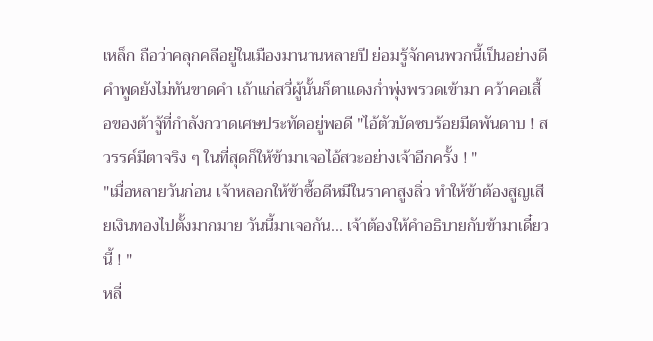เหล็ก ถือว่าคลุกคลีอยู่ในเมืองมานานหลายปี ย่อมรู้จักคนพวกนี้เป็นอย่างดี คำพูดยังไม่ทันขาดคำ เถ้าแก่สวี่ผู้นั้นก็ตาแดงก่ำพุ่งพรวดเข้ามา คว้าคอเสื้อของต้าจู้ที่กำลังกวาดเศษประทัดอยู่พอดี "ไอ้ตัวบัดซบร้อยมีดพันดาบ ! สวรรค์มีตาจริง ๆ ในที่สุดก็ให้ข้ามาเจอไอ้สวะอย่างเจ้าอีกครั้ง ! "
"เมื่อหลายวันก่อน เจ้าหลอกให้ข้าซื้อดีหมีในราคาสูงลิ่ว ทำให้ข้าต้องสูญเสียเงินทองไปตั้งมากมาย วันนี้มาเจอกัน... เจ้าต้องให้คำอธิบายกับข้ามาเดี๋ยวนี้ ! "
หลี่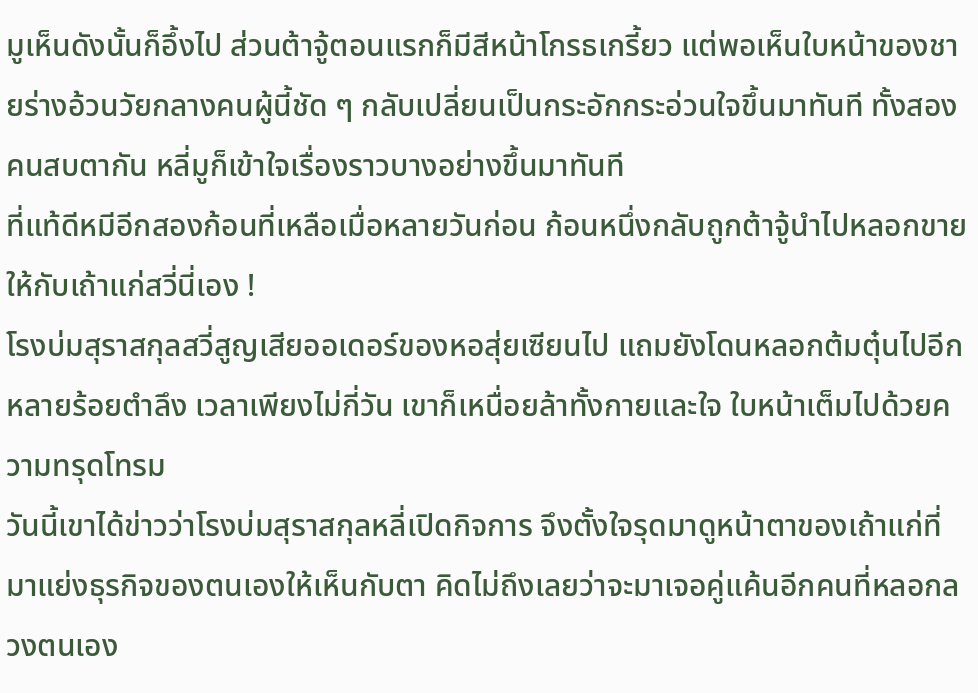มูเห็นดังนั้นก็อึ้งไป ส่วนต้าจู้ตอนแรกก็มีสีหน้าโกรธเกรี้ยว แต่พอเห็นใบหน้าของชายร่างอ้วนวัยกลางคนผู้นี้ชัด ๆ กลับเปลี่ยนเป็นกระอักกระอ่วนใจขึ้นมาทันที ทั้งสองคนสบตากัน หลี่มูก็เข้าใจเรื่องราวบางอย่างขึ้นมาทันที
ที่แท้ดีหมีอีกสองก้อนที่เหลือเมื่อหลายวันก่อน ก้อนหนึ่งกลับถูกต้าจู้นำไปหลอกขายให้กับเถ้าแก่สวี่นี่เอง !
โรงบ่มสุราสกุลสวี่สูญเสียออเดอร์ของหอสุ่ยเซียนไป แถมยังโดนหลอกต้มตุ๋นไปอีกหลายร้อยตำลึง เวลาเพียงไม่กี่วัน เขาก็เหนื่อยล้าทั้งกายและใจ ใบหน้าเต็มไปด้วยความทรุดโทรม
วันนี้เขาได้ข่าวว่าโรงบ่มสุราสกุลหลี่เปิดกิจการ จึงตั้งใจรุดมาดูหน้าตาของเถ้าแก่ที่มาแย่งธุรกิจของตนเองให้เห็นกับตา คิดไม่ถึงเลยว่าจะมาเจอคู่แค้นอีกคนที่หลอกลวงตนเอง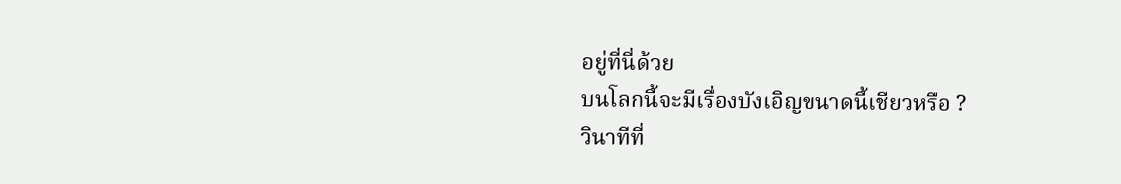อยู่ที่นี่ด้วย
บนโลกนี้จะมีเรื่องบังเอิญขนาดนี้เชียวหรือ ?
วินาทีที่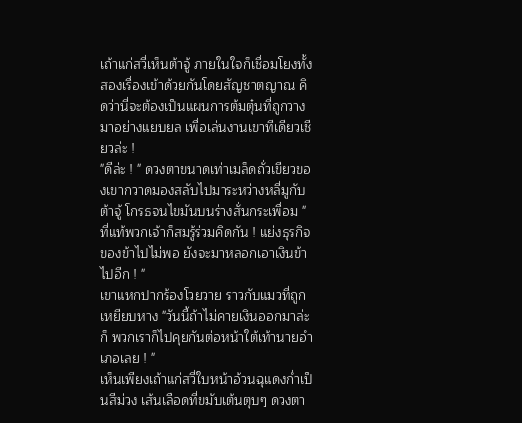เถ้าแก่สวี่เห็นต้าจู้ ภายในใจก็เชื่อมโยงทั้งสองเรื่องเข้าด้วยกันโดยสัญชาตญาณ คิดว่านี่จะต้องเป็นแผนการต้มตุ๋นที่ถูกวางมาอย่างแยบยล เพื่อเล่นงานเขาทีเดียวเชียวล่ะ !
"ดีล่ะ ! " ดวงตาขนาดเท่าเมล็ดถั่วเขียวของเขากวาดมองสลับไปมาระหว่างหลี่มูกับต้าจู้ โกรธจนไขมันบนร่างสั่นกระเพื่อม "ที่แท้พวกเจ้าก็สมรู้ร่วมคิดกัน ! แย่งธุรกิจของข้าไปไม่พอ ยังจะมาหลอกเอาเงินข้าไปอีก ! "
เขาแหกปากร้องโวยวาย ราวกับแมวที่ถูกเหยียบหาง "วันนี้ถ้าไม่คายเงินออกมาล่ะก็ พวกเราก็ไปคุยกันต่อหน้าใต้เท้านายอำเภอเลย ! "
เห็นเพียงเถ้าแก่สวี่ใบหน้าอ้วนฉุแดงก่ำเป็นสีม่วง เส้นเลือดที่ขมับเต้นตุบๆ ดวงตา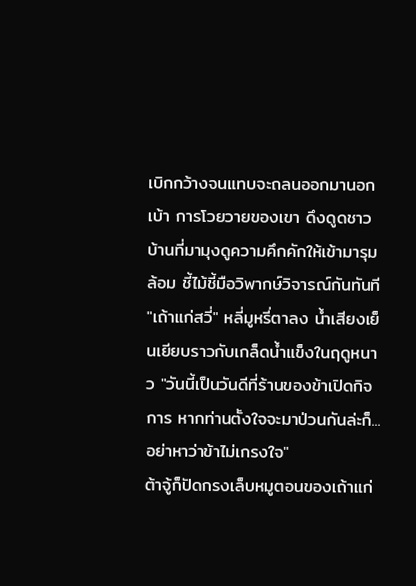เบิกกว้างจนแทบจะถลนออกมานอกเบ้า การโวยวายของเขา ดึงดูดชาวบ้านที่มามุงดูความคึกคักให้เข้ามารุมล้อม ชี้ไม้ชี้มือวิพากษ์วิจารณ์กันทันที
"เถ้าแก่สวี่" หลี่มูหรี่ตาลง น้ำเสียงเย็นเยียบราวกับเกล็ดน้ำแข็งในฤดูหนาว "วันนี้เป็นวันดีที่ร้านของข้าเปิดกิจการ หากท่านตั้งใจจะมาป่วนกันล่ะก็... อย่าหาว่าข้าไม่เกรงใจ"
ต้าจู้ก็ปัดกรงเล็บหมูตอนของเถ้าแก่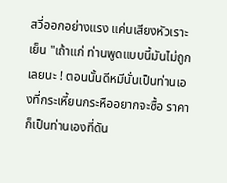สวี่ออกอย่างแรง แค่นเสียงหัวเราะเย็น "เถ้าแก่ ท่านพูดแบบนี้มันไม่ถูกเลยนะ ! ตอนนั้นดีหมีนั่นเป็นท่านเองที่กระเหี้ยนกระหืออยากจะซื้อ ราคาก็เป็นท่านเองที่ดัน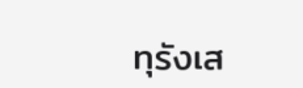ทุรังเส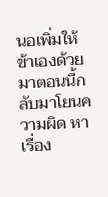นอเพิ่มให้ข้าเองด้วย มาตอนนี้กลับมาโยนความผิด หาเรื่อง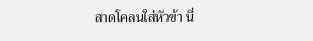สาดโคลนใส่หัวข้า นี่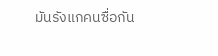มันรังแกคนซื่อกัน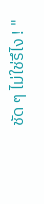ชัด ๆ ไม่ใช่รึไง ! "